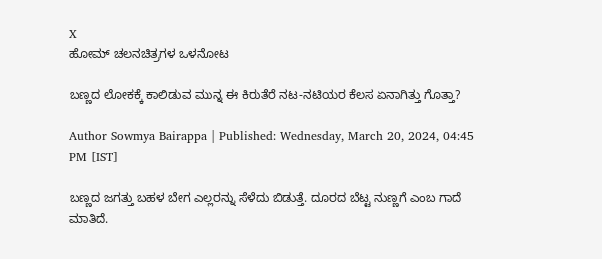X
ಹೋಮ್ ಚಲನಚಿತ್ರಗಳ ಒಳನೋಟ

ಬಣ್ಣದ ಲೋಕಕ್ಕೆ ಕಾಲಿಡುವ ಮುನ್ನ ಈ ಕಿರುತೆರೆ ನಟ-ನಟಿಯರ ಕೆಲಸ ಏನಾಗಿತ್ತು ಗೊತ್ತಾ?

Author Sowmya Bairappa | Published: Wednesday, March 20, 2024, 04:45 PM [IST]

ಬಣ್ಣದ ಜಗತ್ತು ಬಹಳ ಬೇಗ ಎಲ್ಲರನ್ನು ಸೆಳೆದು ಬಿಡುತ್ತೆ. ದೂರದ ಬೆಟ್ಟ ನುಣ್ಣಗೆ ಎಂಬ ಗಾದೆ ಮಾತಿದೆ.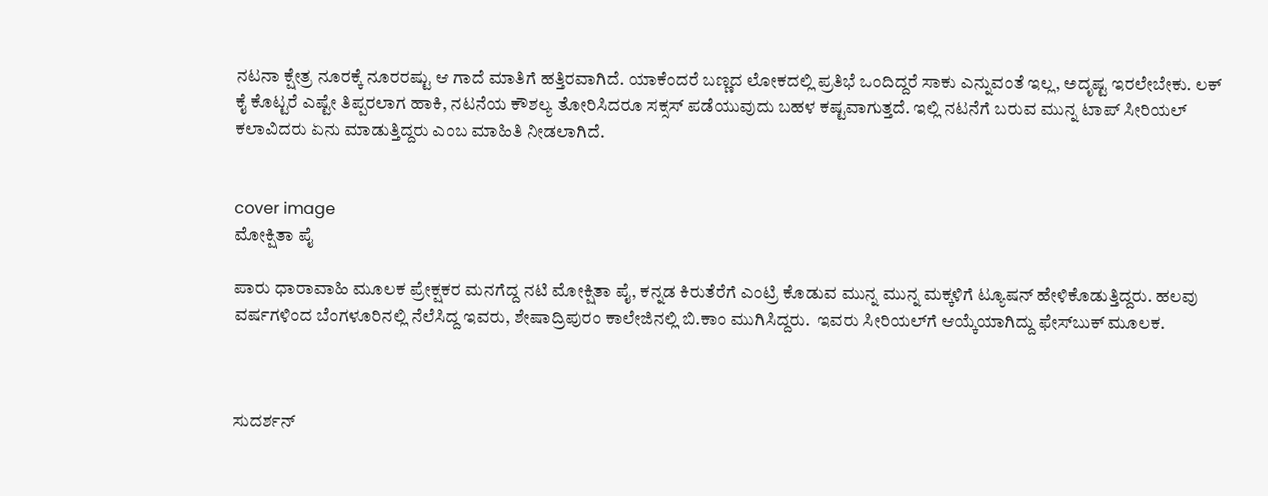ನಟನಾ ಕ್ಷೇತ್ರ ನೂರಕ್ಕೆ ನೂರರಷ್ಟು ಆ ಗಾದೆ ಮಾತಿಗೆ ಹತ್ತಿರವಾಗಿದೆ. ಯಾಕೆಂದರೆ ಬಣ್ಣದ ಲೋಕದಲ್ಲಿ ಪ್ರತಿಭೆ ಒಂದಿದ್ದರೆ ಸಾಕು ಎನ್ನುವಂತೆ ಇಲ್ಲ, ಅದೃಷ್ಟ ಇರಲೇಬೇಕು. ಲಕ್ ಕೈ ಕೊಟ್ಟರೆ ಎಷ್ಟೇ ತಿಪ್ಪರಲಾಗ ಹಾಕಿ, ನಟನೆಯ ಕೌಶಲ್ಯ ತೋರಿಸಿದರೂ ಸಕ್ಸಸ್ ಪಡೆಯುವುದು ಬಹಳ ಕಷ್ಟವಾಗುತ್ತದೆ. ಇಲ್ಲಿ ನಟನೆಗೆ ಬರುವ ಮುನ್ನ ಟಾಪ್ ಸೀರಿಯಲ್ ಕಲಾವಿದರು ಏನು ಮಾಡುತ್ತಿದ್ದರು ಎಂಬ ಮಾಹಿತಿ ನೀಡಲಾಗಿದೆ.


cover image
ಮೋಕ್ಷಿತಾ ಪೈ

ಪಾರು ಧಾರಾವಾಹಿ ಮೂಲಕ ಪ್ರೇಕ್ಷಕರ ಮನಗೆದ್ದ ನಟಿ ಮೋಕ್ಷಿತಾ ಪೈ, ಕನ್ನಡ ಕಿರುತೆರೆಗೆ ಎಂಟ್ರಿ ಕೊಡುವ ಮುನ್ನ ಮುನ್ನ ಮಕ್ಕಳಿಗೆ ಟ್ಯೂಷನ್ ಹೇಳಿಕೊಡುತ್ತಿದ್ದರು. ಹಲವು ವರ್ಷಗಳಿಂದ ಬೆಂಗಳೂರಿನಲ್ಲಿ ನೆಲೆಸಿದ್ದ ಇವರು, ಶೇಷಾದ್ರಿಪುರಂ ಕಾಲೇಜಿನಲ್ಲಿ ಬಿ.ಕಾಂ ಮುಗಿಸಿದ್ದರು.  ಇವರು ಸೀರಿಯಲ್‌ಗೆ ಆಯ್ಕೆಯಾಗಿದ್ದು ಫೇಸ್‌ಬುಕ್ ಮೂಲಕ.



ಸುದರ್ಶನ್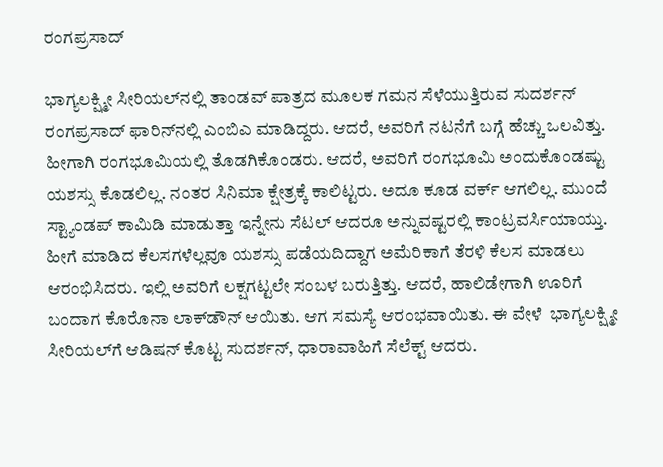ರಂಗಪ್ರಸಾದ್

ಭಾಗ್ಯಲಕ್ಷ್ಮೀ ಸೀರಿಯಲ್‌ನಲ್ಲಿ ತಾಂಡವ್ ಪಾತ್ರದ ಮೂಲಕ ಗಮನ ಸೆಳೆಯುತ್ತಿರುವ ಸುದರ್ಶನ್ ರಂಗಪ್ರಸಾದ್ ಫಾರಿನ್‌ನಲ್ಲಿ ಎಂಬಿಎ ಮಾಡಿದ್ದರು. ಆದರೆ, ಅವರಿಗೆ ನಟನೆಗೆ ಬಗ್ಗೆ ಹೆಚ್ಚು ಒಲವಿತ್ತು. ಹೀಗಾಗಿ ರಂಗಭೂಮಿಯಲ್ಲಿ ತೊಡಗಿಕೊಂಡರು. ಆದರೆ, ಅವರಿಗೆ ರಂಗಭೂಮಿ ಅಂದುಕೊಂಡಷ್ಟು ಯಶಸ್ಸು ಕೊಡಲಿಲ್ಲ. ನಂತರ ಸಿನಿಮಾ ಕ್ಷೇತ್ರಕ್ಕೆ ಕಾಲಿಟ್ಟರು. ಅದೂ ಕೂಡ ವರ್ಕ್ ಆಗಲಿಲ್ಲ. ಮುಂದೆ ಸ್ಟ್ಯಾಂಡಪ್ ಕಾಮಿಡಿ ಮಾಡುತ್ತಾ ಇನ್ನೇನು ಸೆಟಲ್ ಆದರೂ ಅನ್ನುವಷ್ಟರಲ್ಲಿ ಕಾಂಟ್ರವರ್ಸಿಯಾಯ್ತು. ಹೀಗೆ ಮಾಡಿದ ಕೆಲಸಗಳೆಲ್ಲವೂ ಯಶಸ್ಸು ಪಡೆಯದಿದ್ದಾಗ ಅಮೆರಿಕಾಗೆ ತೆರಳಿ ಕೆಲಸ ಮಾಡಲು ಆರಂಭಿಸಿದರು. ಇಲ್ಲಿ ಅವರಿಗೆ ಲಕ್ಷಗಟ್ಟಲೇ ಸಂಬಳ ಬರುತ್ತಿತ್ತು. ಆದರೆ, ಹಾಲಿಡೇಗಾಗಿ ಊರಿಗೆ ಬಂದಾಗ ಕೊರೊನಾ ಲಾಕ್‌ಡೌನ್ ಆಯಿತು. ಆಗ ಸಮಸ್ಯೆ ಆರಂಭವಾಯಿತು. ಈ ವೇಳೆ  ಭಾಗ್ಯಲಕ್ಷ್ಮೀ ಸೀರಿಯಲ್‌ಗೆ ಆಡಿಷನ್ ಕೊಟ್ಟ ಸುದರ್ಶನ್, ಧಾರಾವಾಹಿಗೆ ಸೆಲೆಕ್ಟ್ ಆದರು.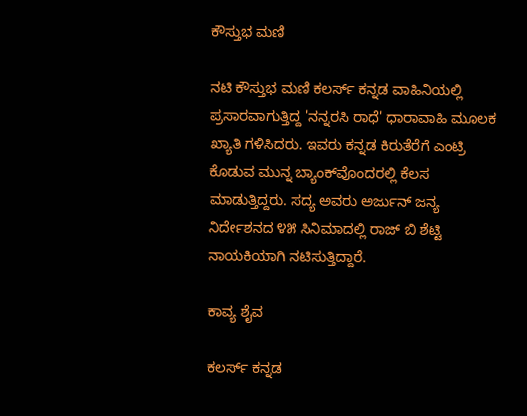ಕೌಸ್ತುಭ ಮಣಿ

ನಟಿ ಕೌಸ್ತುಭ ಮಣಿ ಕಲರ್ಸ್ ಕನ್ನಡ ವಾಹಿನಿಯಲ್ಲಿ ಪ್ರಸಾರವಾಗುತ್ತಿದ್ದ 'ನನ್ನರಸಿ ರಾಧೆ' ಧಾರಾವಾಹಿ ಮೂಲಕ ಖ್ಯಾತಿ ಗಳಿಸಿದರು. ಇವರು ಕನ್ನಡ ಕಿರುತೆರೆಗೆ ಎಂಟ್ರಿ ಕೊಡುವ ಮುನ್ನ ಬ್ಯಾಂಕ್‌ವೊಂದರಲ್ಲಿ ಕೆಲಸ ಮಾಡುತ್ತಿದ್ದರು. ಸದ್ಯ ಅವರು ಅರ್ಜುನ್ ಜನ್ಯ ನಿರ್ದೇಶನದ ೪೫ ಸಿನಿಮಾದಲ್ಲಿ ರಾಜ್‌ ಬಿ ಶೆಟ್ಟಿ ನಾಯಕಿಯಾಗಿ ನಟಿಸುತ್ತಿದ್ದಾರೆ.

ಕಾವ್ಯ ಶೈವ

ಕಲರ್ಸ್ ಕನ್ನಡ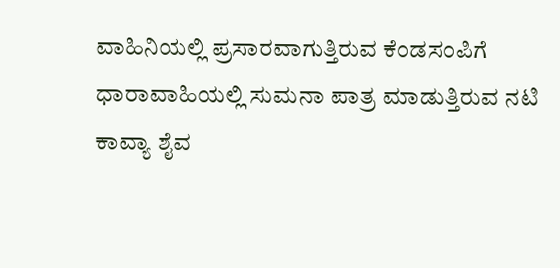ವಾಹಿನಿಯಲ್ಲಿ ಪ್ರಸಾರವಾಗುತ್ತಿರುವ ಕೆಂಡಸಂಪಿಗೆ ಧಾರಾವಾಹಿಯಲ್ಲಿ ಸುಮನಾ ಪಾತ್ರ ಮಾಡುತ್ತಿರುವ ನಟಿ ಕಾವ್ಯಾ ಶೈವ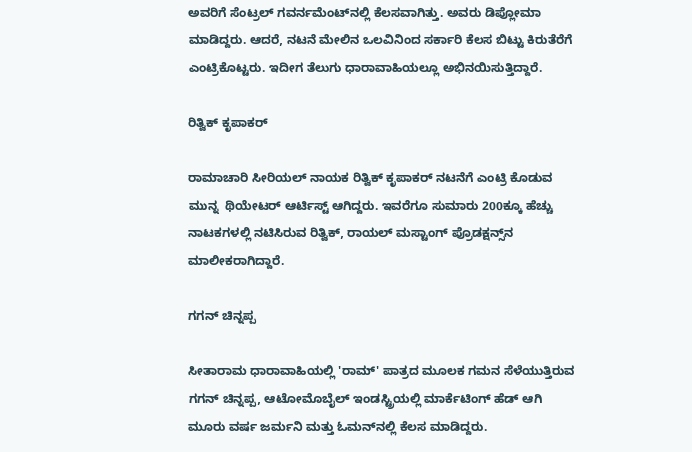ಅವರಿಗೆ ಸೆಂಟ್ರಲ್ ಗವರ್ನಮೆಂಟ್‌ನಲ್ಲಿ ಕೆಲಸವಾಗಿತ್ತು. ಅವರು ಡಿಪ್ಲೋಮಾ ಮಾಡಿದ್ದರು. ಆದರೆ, ನಟನೆ ಮೇಲಿನ ಒಲವಿನಿಂದ ಸರ್ಕಾರಿ ಕೆಲಸ ಬಿಟ್ಟು ಕಿರುತೆರೆಗೆ ಎಂಟ್ರಿಕೊಟ್ಟರು. ಇದೀಗ ತೆಲುಗು ಧಾರಾವಾಹಿಯಲ್ಲೂ ಅಭಿನಯಿಸುತ್ತಿದ್ದಾರೆ.

ರಿತ್ವಿಕ್ ಕೃಪಾಕರ್

ರಾಮಾಚಾರಿ ಸೀರಿಯಲ್ ನಾಯಕ ರಿತ್ವಿಕ್ ಕೃಪಾಕರ್ ನಟನೆಗೆ ಎಂಟ್ರಿ ಕೊಡುವ ಮುನ್ನ  ಥಿಯೇಟರ್ ಆರ್ಟಿಸ್ಟ್ ಆಗಿದ್ದರು. ಇವರೆಗೂ ಸುಮಾರು 200ಕ್ಕೂ ಹೆಚ್ಚು ನಾಟಕಗಳಲ್ಲಿ ನಟಿಸಿರುವ ರಿತ್ವಿಕ್, ರಾಯಲ್ ಮಸ್ಟಾಂಗ್ ಪ್ರೊಡಕ್ಷನ್ಸ್‌ನ ಮಾಲೀಕರಾಗಿದ್ದಾರೆ.

ಗಗನ್ ಚಿನ್ನಪ್ಪ

ಸೀತಾರಾಮ ಧಾರಾವಾಹಿಯಲ್ಲಿ 'ರಾಮ್' ಪಾತ್ರದ ಮೂಲಕ ಗಮನ ಸೆಳೆಯುತ್ತಿರುವ ಗಗನ್ ಚಿನ್ನಪ್ಪ, ಆಟೋಮೊಬೈಲ್ ಇಂಡಸ್ಟ್ರಿಯಲ್ಲಿ ಮಾರ್ಕೆಟಿಂಗ್ ಹೆಡ್ ಆಗಿ ಮೂರು ವರ್ಷ ಜರ್ಮನಿ ಮತ್ತು ಓಮನ್‌ನಲ್ಲಿ ಕೆಲಸ ಮಾಡಿದ್ದರು.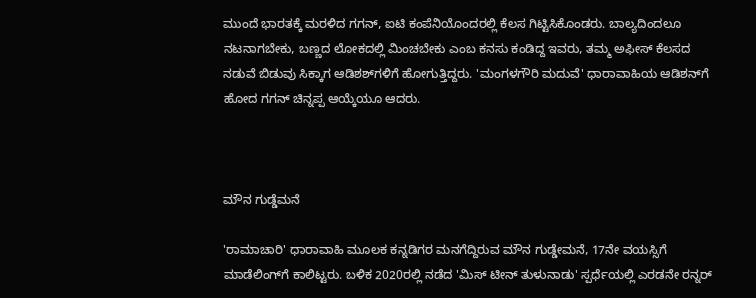ಮುಂದೆ ಭಾರತಕ್ಕೆ ಮರಳಿದ ಗಗನ್, ಐಟಿ ಕಂಪೆನಿಯೊಂದರಲ್ಲಿ ಕೆಲಸ ಗಿಟ್ಟಿಸಿಕೊಂಡರು. ಬಾಲ್ಯದಿಂದಲೂ ನಟನಾಗಬೇಕು, ಬಣ್ಣದ ಲೋಕದಲ್ಲಿ ಮಿಂಚಬೇಕು ಎಂಬ ಕನಸು ಕಂಡಿದ್ದ ಇವರು, ತಮ್ಮ ಅಫೀಸ್ ಕೆಲಸದ ನಡುವೆ ಬಿಡುವು ಸಿಕ್ಕಾಗ ಆಡಿಶಶ್‌ಗಳಿಗೆ ಹೋಗುತ್ತಿದ್ದರು. 'ಮಂಗಳಗೌರಿ ಮದುವೆ' ಧಾರಾವಾಹಿಯ ಆಡಿಶನ್‌ಗೆ ಹೋದ ಗಗನ್ ಚಿನ್ನಪ್ಪ ಆಯ್ಕೆಯೂ ಆದರು.



ಮೌನ ಗುಡ್ಡೆಮನೆ

'ರಾಮಾಚಾರಿ' ಧಾರಾವಾಹಿ ಮೂಲಕ ಕನ್ನಡಿಗರ ಮನಗೆದ್ದಿರುವ ಮೌನ ಗುಡ್ಡೇಮನೆ, 17ನೇ ವಯಸ್ಸಿಗೆ ಮಾಡೆಲಿಂಗ್‌ಗೆ ಕಾಲಿಟ್ಟರು. ಬಳಿಕ 2020ರಲ್ಲಿ ನಡೆದ 'ಮಿಸ್ ಟೀನ್ ತುಳುನಾಡು' ಸ್ಪರ್ಧೆಯಲ್ಲಿ ಎರಡನೇ ರನ್ನರ್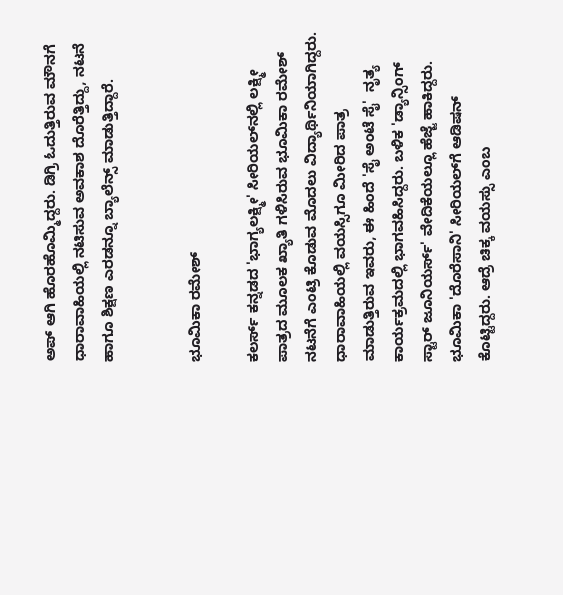ಅಪ್ ಆಗಿ ಹೊರಹೊಮ್ಮಿದ್ದರು. ಡಿಗ್ರಿ ಓದುತ್ತಿರುವ ಮೌನಗೆ ಧಾರಾವಾಹಿಯಲ್ಲಿ ನಟಿಸುವ ಅವಕಾಶ ದೊರೆತ್ತಿದ್ದು, ನಟನೆ ಹಾಗೂ ಶಿಕ್ಷಣ ಎರಡನ್ನೂ ಬ್ಯಾಲೆನ್ಸ್ ಮಾಡುತ್ತಿದ್ದಾರೆ.


ಭೂಮಿಕಾ ರಮೇಶ್

ಕಲರ್ಸ್ ಕನ್ನಡದ 'ಭಾಗ್ಯಲಕ್ಷ್ಮೀ' ಸೀರಿಯಲ್‌ನಲ್ಲಿ ಲಕ್ಷ್ಮೀ ಪಾತ್ರದ ಮೂಲಕ ಖ್ಯಾತಿ ಗಳಿಸಿರುವ ಭೂಮಿಕಾ ರಮೇಶ್ ನಟನೆಗೆ ಎಂಟ್ರಿ ಕೊಡುವ ಮೊದಲು ವಿದ್ಯಾರ್ಥಿನಿಯಾಗಿದ್ದರು. ಧಾರಾವಾಹಿಯಲ್ಲಿ ವಯಸ್ಸಿಗೂ ಮೀರಿದ ಪಾತ್ರ ಮಾಡುತ್ತಿರುವ ಇವರು, ಈ ಹಿಂದೆ 'ಸೈ ಅಂಟೆ ಸೈ'  ನೃತ್ಯ ಕಾರ್ಯಕ್ರಮದಲ್ಲಿ ಭಾಗವಹಿಸಿದ್ದರು. ಬಳಿಕ 'ಡ್ಯಾನ್ಸಿಂಗ್ ಸ್ಟಾರ್ ಜೂನಿಯರ್ಸ್' ವೇದಿಕೆಯಲ್ಲೂ ಹೆಜ್ಜೆ ಹಾಕಿದ್ದರು. ಭೂಮಿಕಾ 'ದೊರೆಸಾನಿ' ಸೀರಿಯಲ್‌ಗೆ ಆಡಿಷನ್ ಕೊಟ್ಟಿದ್ದರು. ಆದ್ರೆ ಚಿಕ್ಕ ವಯಸ್ಸು ಎಂಬ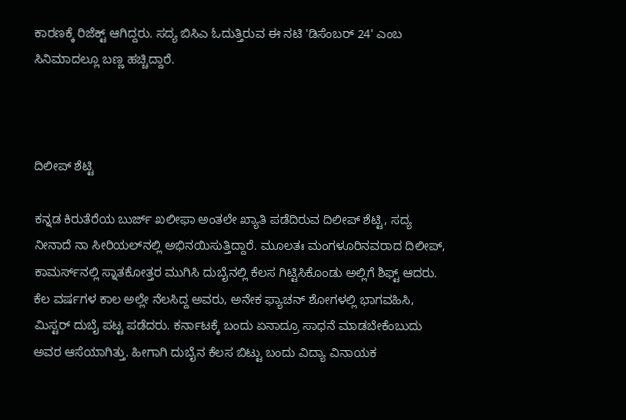ಕಾರಣಕ್ಕೆ ರಿಜೆಕ್ಟ್ ಆಗಿದ್ದರು. ಸದ್ಯ ಬಿಸಿಎ ಓದುತ್ತಿರುವ ಈ ನಟಿ 'ಡಿಸೆಂಬರ್ 24' ಎಂಬ ಸಿನಿಮಾದಲ್ಲೂ ಬಣ್ಣ ಹಚ್ಚಿದ್ದಾರೆ.



ದಿಲೀಪ್ ಶೆಟ್ಟಿ

ಕನ್ನಡ ಕಿರುತೆರೆಯ ಬುರ್ಜ್ ಖಲೀಫಾ ಅಂತಲೇ ಖ್ಯಾತಿ ಪಡೆದಿರುವ ದಿಲೀಪ್ ಶೆಟ್ಟಿ, ಸದ್ಯ ನೀನಾದೆ ನಾ ಸೀರಿಯಲ್‌ನಲ್ಲಿ ಅಭಿನಯಿಸುತ್ತಿದ್ದಾರೆ. ಮೂಲತಃ ಮಂಗಳೂರಿನವರಾದ ದಿಲೀಪ್, ಕಾಮರ್ಸ್‌ನಲ್ಲಿ ಸ್ನಾತಕೋತ್ತರ ಮುಗಿಸಿ ದುಬೈನಲ್ಲಿ ಕೆಲಸ ಗಿಟ್ಟಿಸಿಕೊಂಡು ಅಲ್ಲಿಗೆ ಶಿಫ್ಟ್ ಆದರು. ಕೆಲ ವರ್ಷಗಳ ಕಾಲ ಅಲ್ಲೇ ನೆಲಸಿದ್ದ ಅವರು, ಅನೇಕ ಫ್ಯಾಚನ್‌ ಶೋಗಳಲ್ಲಿ ಭಾಗವಹಿಸಿ, ಮಿಸ್ಟರ್ ದುಬೈ ಪಟ್ಟ ಪಡೆದರು. ಕರ್ನಾಟಕ್ಕೆ ಬಂದು ಏನಾದ್ರೂ ಸಾಧನೆ ಮಾಡಬೇಕೆಂಬುದು ಅವರ ಆಸೆಯಾಗಿತ್ತು. ಹೀಗಾಗಿ ದುಬೈನ ಕೆಲಸ ಬಿಟ್ಟು ಬಂದು ವಿದ್ಯಾ ವಿನಾಯಕ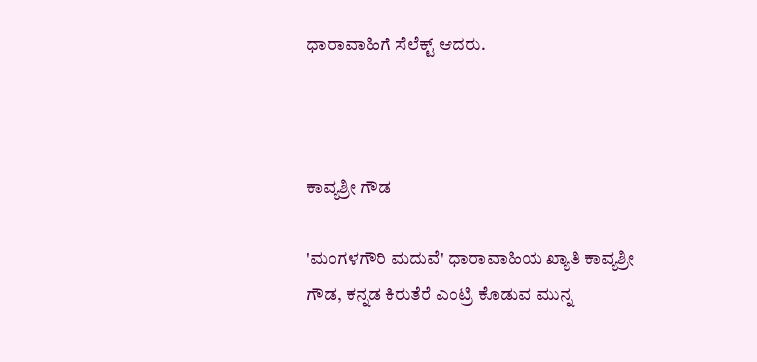ಧಾರಾವಾಹಿಗೆ ಸೆಲೆಕ್ಟ್ ಆದರು.



ಕಾವ್ಯಶ್ರೀ ಗೌಡ

'ಮಂಗಳಗೌರಿ ಮದುವೆ' ಧಾರಾವಾಹಿಯ ಖ್ಯಾತಿ ಕಾವ್ಯಶ್ರೀ ಗೌಡ, ಕನ್ನಡ ಕಿರುತೆರೆ ಎಂಟ್ರಿ ಕೊಡುವ ಮುನ್ನ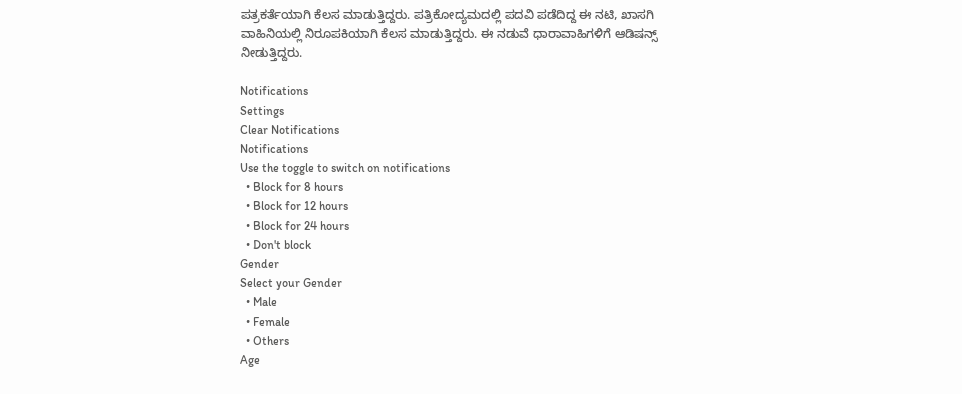ಪತ್ರಕರ್ತೆಯಾಗಿ ಕೆಲಸ ಮಾಡುತ್ತಿದ್ದರು. ಪತ್ರಿಕೋದ್ಯಮದಲ್ಲಿ ಪದವಿ ಪಡೆದಿದ್ದ ಈ ನಟಿ, ಖಾಸಗಿ ವಾಹಿನಿಯಲ್ಲಿ ನಿರೂಪಕಿಯಾಗಿ ಕೆಲಸ ಮಾಡುತ್ತಿದ್ದರು. ಈ ನಡುವೆ ಧಾರಾವಾಹಿಗಳಿಗೆ ಆಡಿಷನ್ಸ್ ನೀಡುತ್ತಿದ್ದರು.

Notifications
Settings
Clear Notifications
Notifications
Use the toggle to switch on notifications
  • Block for 8 hours
  • Block for 12 hours
  • Block for 24 hours
  • Don't block
Gender
Select your Gender
  • Male
  • Female
  • Others
Age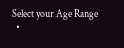Select your Age Range
  •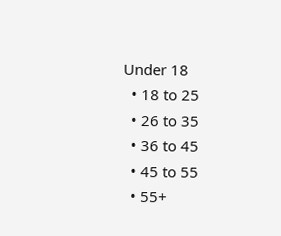Under 18
  • 18 to 25
  • 26 to 35
  • 36 to 45
  • 45 to 55
  • 55+